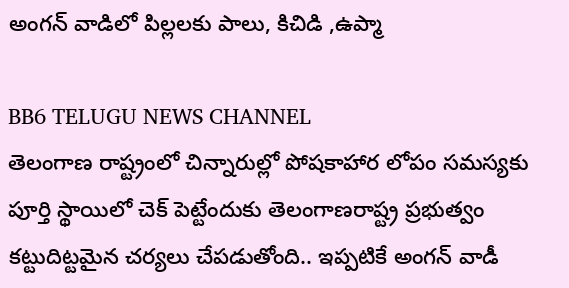అంగన్ వాడిలో పిల్లలకు పాలు, కిచిడి ,ఉప్మా

BB6 TELUGU NEWS CHANNEL
తెలంగాణ రాష్ట్రంలో చిన్నారుల్లో పోషకాహార లోపం సమస్యకు పూర్తి స్థాయిలో చెక్ పెట్టేందుకు తెలంగాణరాష్ట్ర ప్రభుత్వం కట్టుదిట్టమైన చర్యలు చేపడుతోంది.. ఇప్పటికే అంగన్ వాడీ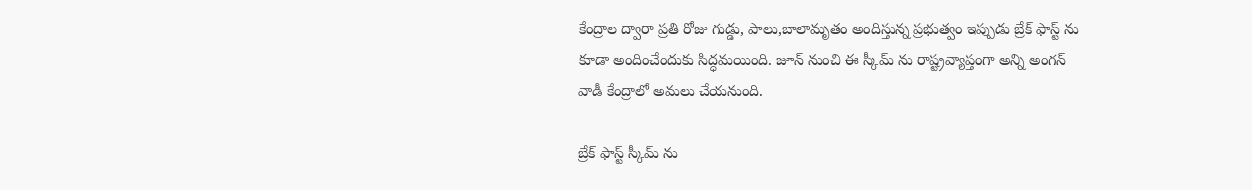కేంద్రాల ద్వారా ప్రతి రోజు గుడ్డు, పాలు,బాలామృతం అందిస్తున్న ప్రభుత్వం ఇప్పుడు బ్రేక్ ఫాస్ట్ ను కూడా అందించేందుకు సిద్ధమయింది. జూన్ నుంచి ఈ స్కీమ్ ను రాష్ట్రవ్యాప్తంగా అన్ని అంగన్ వాడీ కేంద్రాలో అమలు చేయనుంది.

బ్రేక్ ఫాస్ట్ స్కీమ్ ను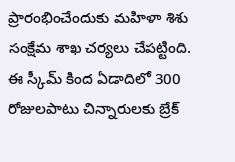ప్రారంభించేందుకు మహిళా శిశు సంక్షేమ శాఖ చర్యలు చేపట్టింది. ఈ స్కీమ్ కింద ఏడాదిలో 300 రోజులపాటు చిన్నారులకు బ్రేక్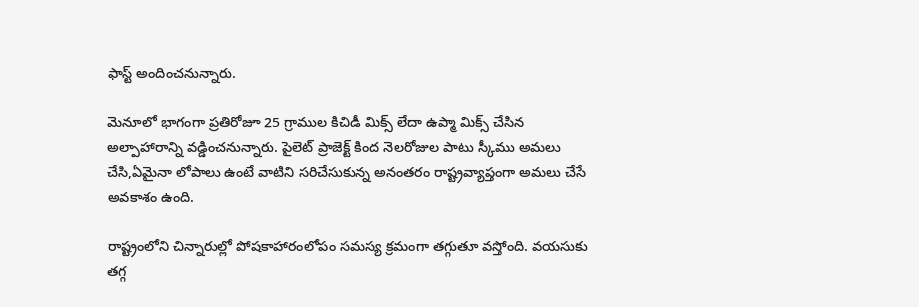ఫాస్ట్ అందించనున్నారు.

మెనూలో భాగంగా ప్రతిరోజూ 25 గ్రాముల కిచిడీ మిక్స్ లేదా ఉప్మా మిక్స్ చేసిన అల్పాహారాన్ని వడ్డించనున్నారు. పైలెట్ ప్రాజెక్ట్ కింద నెలరోజుల పాటు స్కీము అమలు చేసి,ఏమైనా లోపాలు ఉంటే వాటిని సరిచేసుకున్న అనంతరం రాష్ట్రవ్యాప్తంగా అమలు చేసే అవకాశం ఉంది.

రాష్ట్రంలోని చిన్నారుల్లో పోషకాహారంలోపం సమస్య క్రమంగా తగ్గుతూ వస్తోంది. వయసుకు తగ్గ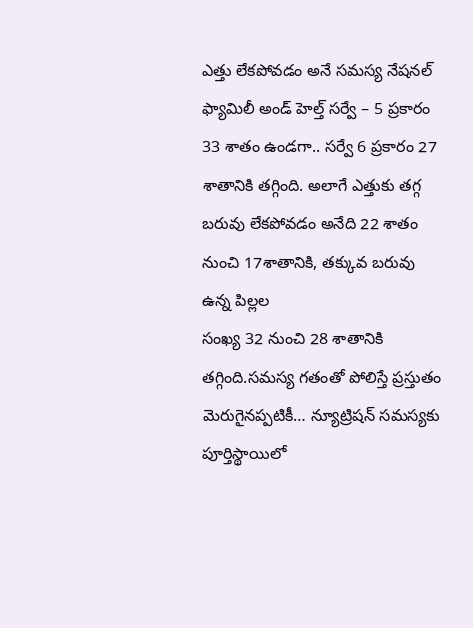ఎత్తు లేకపోవడం అనే సమస్య నేషనల్ ఫ్యామిలీ అండ్ హెల్త్ సర్వే – 5 ప్రకారం 33 శాతం ఉండగా.. సర్వే 6 ప్రకారం 27 శాతానికి తగ్గింది. అలాగే ఎత్తుకు తగ్గ బరువు లేకపోవడం అనేది 22 శాతం నుంచి 17శాతానికి, తక్కువ బరువు ఉన్న పిల్లల
సంఖ్య 32 నుంచి 28 శాతానికి తగ్గింది.సమస్య గతంతో పోలిస్తే ప్రస్తుతం మెరుగైనప్పటికీ… న్యూట్రిషన్ సమస్యకు పూర్తిస్థాయిలో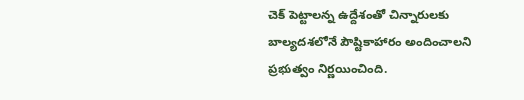చెక్ పెట్టాలన్న ఉద్దేశంతో చిన్నారులకు బాల్యదశలోనే పౌష్టికాహారం అందించాలని ప్రభుత్వం నిర్ణయించింది.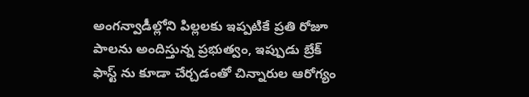అంగన్వాడీల్లోని పిల్లలకు ఇప్పటికే ప్రతి రోజూ పాలను అందిస్తున్న ప్రభుత్వం, ఇప్పుడు బ్రేక్ ఫాస్ట్ ను కూడా చేర్చడంతో చిన్నారుల ఆరోగ్యం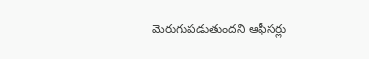మెరుగుపడుతుందని ఆఫీసర్లు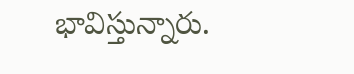భావిస్తున్నారు.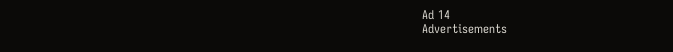Ad 14
Advertisements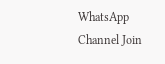WhatsApp Channel Join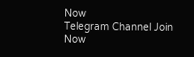Now
Telegram Channel Join Now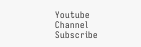Youtube Channel Subscribe